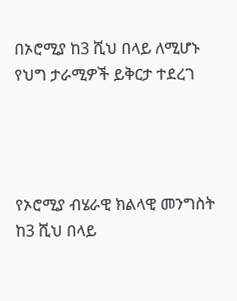በኦሮሚያ ከ3 ሺህ በላይ ለሚሆኑ የህግ ታራሚዎች ይቅርታ ተደረገ




የኦሮሚያ ብሄራዊ ክልላዊ መንግስት ከ3 ሺህ በላይ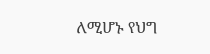ለሚሆኑ የህግ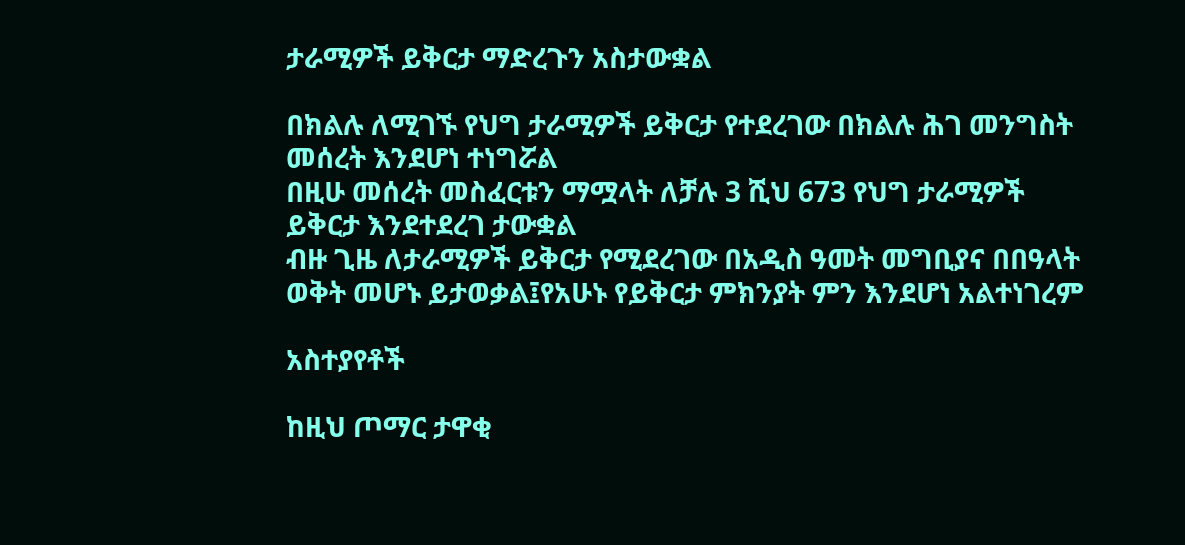ታራሚዎች ይቅርታ ማድረጉን አስታውቋል

በክልሉ ለሚገኙ የህግ ታራሚዎች ይቅርታ የተደረገው በክልሉ ሕገ መንግስት መሰረት እንደሆነ ተነግሯል
በዚሁ መሰረት መስፈርቱን ማሟላት ለቻሉ 3 ሺህ 673 የህግ ታራሚዎች ይቅርታ እንደተደረገ ታውቋል
ብዙ ጊዜ ለታራሚዎች ይቅርታ የሚደረገው በአዲስ ዓመት መግቢያና በበዓላት ወቅት መሆኑ ይታወቃል፤የአሁኑ የይቅርታ ምክንያት ምን እንደሆነ አልተነገረም

አስተያየቶች

ከዚህ ጦማር ታዋቂ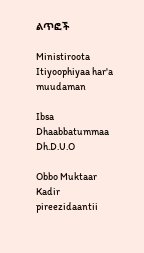ልጥፎች

Ministiroota Itiyoophiyaa har'a muudaman

Ibsa Dhaabbatummaa Dh.D.U.O

Obbo Muktaar Kadir pireezidaantii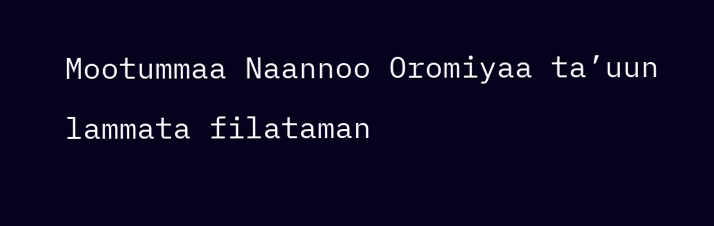Mootummaa Naannoo Oromiyaa ta’uun lammata filataman